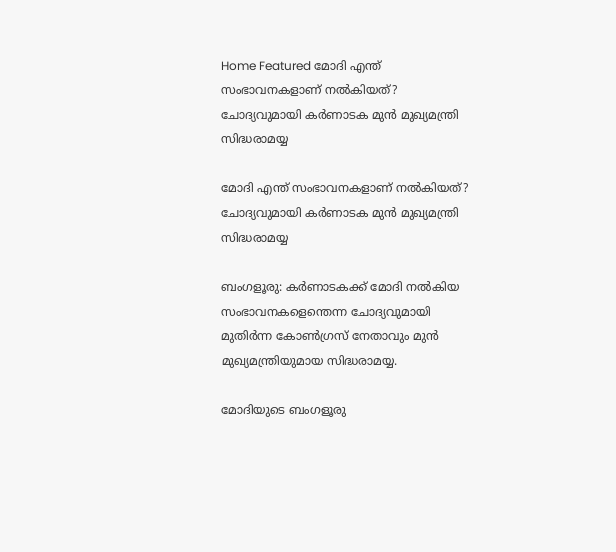Home Featured മോദി എന്ത് സംഭാവനകളാണ് നല്‍കിയത്? ചോദ്യവുമായി കര്‍ണാടക മുന്‍ മുഖ്യമന്ത്രി സിദ്ധരാമയ്യ

മോദി എന്ത് സംഭാവനകളാണ് നല്‍കിയത്? ചോദ്യവുമായി കര്‍ണാടക മുന്‍ മുഖ്യമന്ത്രി സിദ്ധരാമയ്യ

ബംഗളൂരു: കര്‍ണാടകക്ക് മോദി നല്‍കിയ സംഭാവനകളെന്തെന്ന ചോദ്യവുമായി മുതിര്‍ന്ന കോണ്‍ഗ്രസ് നേതാവും മുന്‍ മുഖ്യമന്ത്രിയുമായ സിദ്ധരാമയ്യ.

മോദിയുടെ ബംഗളൂരു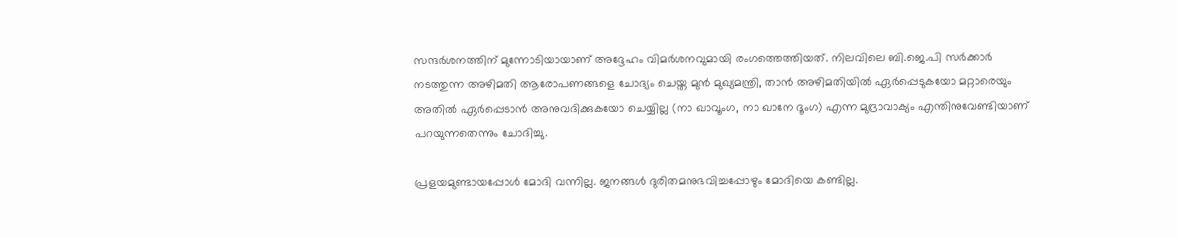സന്ദര്‍ശനത്തിന് മുന്നോടിയായാണ് അദ്ദേഹം വിമര്‍ശനവുമായി രംഗത്തെത്തിയത്. നിലവിലെ ബി.ജെ.പി സര്‍ക്കാര്‍ നടത്തുന്ന അഴിമതി ആരോപണങ്ങളെ ചോദ്യം ചെയ്ത മുന്‍ മുഖ്യമന്ത്രി, താന്‍ അഴിമതിയില്‍ ഏര്‍പ്പെടുകയോ മറ്റാരെയും അതില്‍ ഏര്‍പ്പെടാന്‍ അനുവദിക്കുകയോ ചെയ്യില്ല (നാ ഖാവൂംഗ, നാ ഖാനേ ദൂംഗ) എന്ന മുദ്രാവാക്യം എന്തിനുവേണ്ടിയാണ് പറയുന്നതെന്നും ചോദിച്ചു.

പ്രളയമുണ്ടായപ്പോള്‍ മോദി വന്നില്ല. ജനങ്ങള്‍ ദുരിതമനുഭവിച്ചപ്പോഴും മോദിയെ കണ്ടില്ല.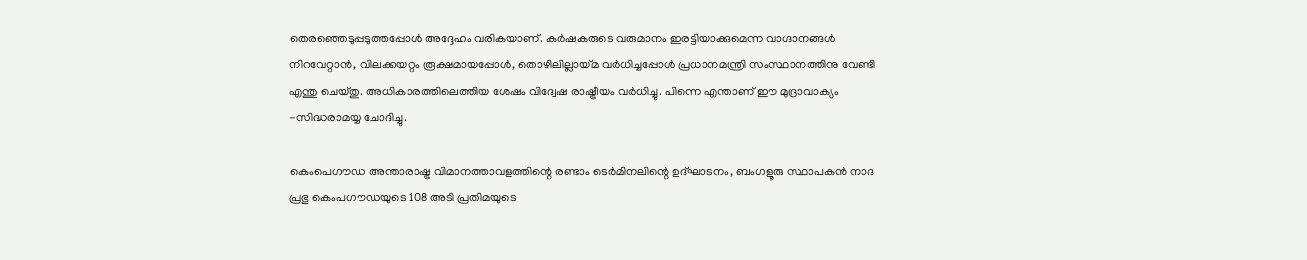തെരഞ്ഞെടുപ്പടുത്തപ്പോള്‍ അദ്ദേഹം വരികയാണ്. കര്‍ഷകരുടെ വരുമാനം ഇരട്ടിയാക്കുമെന്ന വാഗ്ദാനങ്ങള്‍ നിറവേറ്റാന്‍, വിലക്കയറ്റം രൂക്ഷമായപ്പോള്‍, തൊഴിലില്ലായ്മ വര്‍ധിച്ചപ്പോള്‍ പ്രധാനമന്ത്രി സംസ്ഥാനത്തിനു വേണ്ടി എന്തു ചെയ്തു. അധികാരത്തിലെത്തിയ ശേഷം വിദ്വേഷ രാഷ്ട്രീയം വര്‍ധിച്ചു. പിന്നെ എന്താണ് ഈ മുദ്രാവാക്യം -സിദ്ധരാമയ്യ ചോദിച്ചു.

കെംപെഗൗഡ അന്താരാഷ്ട്ര വിമാനത്താവളത്തിന്റെ രണ്ടാം ടെര്‍മിനലിന്റെ ഉദ്ഘാടനം, ബംഗളൂരു സ്ഥാപകന്‍ നാദ പ്രഭു കെംപഗൗഡയുടെ 108 അടി പ്രതിമയുടെ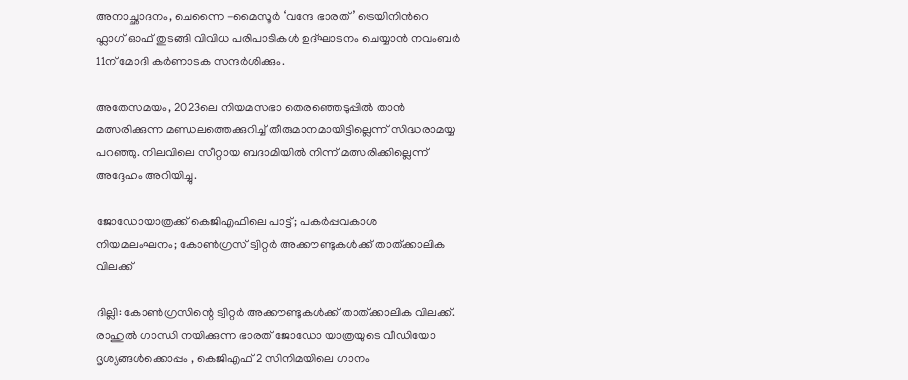അനാച്ഛാദനം, ചെന്നൈ -മൈസൂര്‍ ‘വന്ദേ ഭാരത്’ ട്രെയിനിന്‍റെ ഫ്ലാഗ് ഓഫ് തുടങ്ങി വിവിധ പരിപാടികള്‍ ഉദ്ഘാടനം ചെയ്യാന്‍ നവംബര്‍ 11ന് മോദി കര്‍ണാടക സന്ദര്‍ശിക്കും.

അതേസമയം, 2023ലെ നിയമസഭാ തെരഞ്ഞെടുപ്പില്‍ താന്‍ മത്സരിക്കുന്ന മണ്ഡലത്തെക്കുറിച്ച്‌ തീരുമാനമായിട്ടില്ലെന്ന് സിദ്ധരാമയ്യ പറഞ്ഞു. നിലവിലെ സീറ്റായ ബദാമിയില്‍ നിന്ന് മത്സരിക്കില്ലെന്ന് അദ്ദേഹം അറിയിച്ചു.

ജോഡോയാത്രക്ക് കെജിഎഫിലെ പാട്ട്; പകർപ്പവകാശ നിയമലംഘനം; കോൺഗ്രസ് ട്വിറ്റർ അക്കൗണ്ടുകള്‍ക്ക് താത്ക്കാലിക വിലക്ക്

ദില്ലി: കോൺഗ്രസിന്റെ ട്വിറ്റർ അക്കൗണ്ടുകൾക്ക് താത്ക്കാലിക വിലക്ക്. രാഹുൽ ഗാന്ധി നയിക്കുന്ന ഭാരത് ജോ‍ഡോ യാത്രയുടെ വീഡിയോ ദൃശ്യങ്ങൾക്കൊപ്പം , കെജിഎഫ് 2 സിനിമയിലെ ഗാനം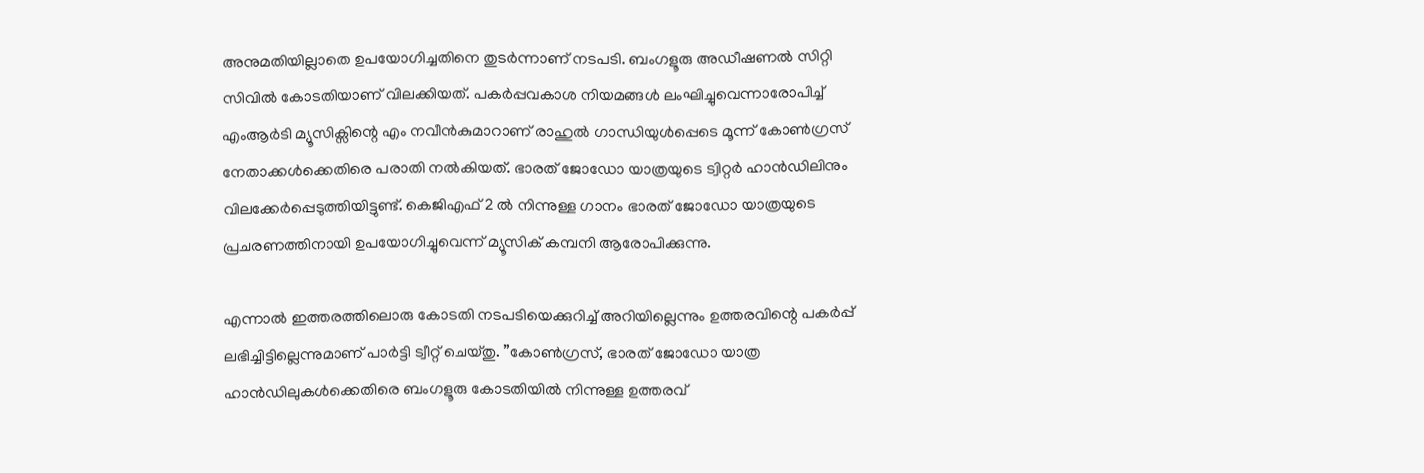അനുമതിയില്ലാതെ ഉപയോഗിച്ചതിനെ തുടർന്നാണ് നടപടി. ബംഗളൂരു അഡീഷണൽ സിറ്റി സിവിൽ കോടതിയാണ് വിലക്കിയത്. പകർപ്പവകാശ നിയമങ്ങൾ ലംഘിച്ചുവെന്നാരോപിച്ച് എംആർടി മ്യൂസിക്സിന്റെ എം നവീൻകുമാറാണ് രാഹുൽ ഗാന്ധിയുൾപ്പെടെ മൂന്ന് കോൺഗ്രസ് നേതാക്കൾക്കെതിരെ പരാതി നൽകിയത്. ഭാരത് ജോ‍ഡോ യാത്രയുടെ ട്വിറ്റർ ഹാൻഡിലിനും വിലക്കേർപ്പെടുത്തിയിട്ടുണ്ട്. കെജിഎഫ് 2 ൽ നിന്നുള്ള ഗാനം ഭാരത് ജോ‍ഡോ യാത്രയുടെ പ്രചരണത്തിനായി ഉപയോഗിച്ചുവെന്ന് മ്യൂസിക് കമ്പനി ആരോപിക്കുന്നു.

എന്നാൽ ഇത്തരത്തിലൊരു കോടതി നടപടിയെക്കുറിച്ച് അറിയില്ലെന്നും ഉത്തരവിന്റെ പകർപ്പ് ലഭിച്ചിട്ടില്ലെന്നുമാണ് പാർട്ടി ട്വീറ്റ് ചെയ്തു. ”കോൺഗ്രസ്, ഭാരത് ജോഡോ യാത്ര ഹാൻഡിലുകൾക്കെതിരെ ബംഗളൂരു കോടതിയിൽ നിന്നുള്ള ഉത്തരവ്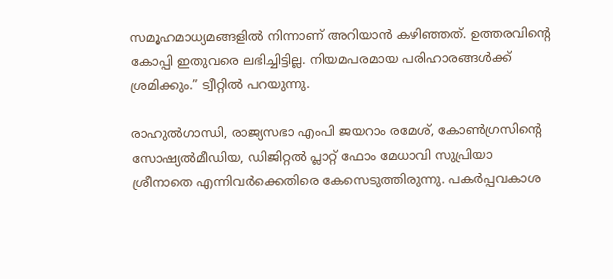സമൂഹമാധ്യമങ്ങളിൽ നിന്നാണ് അറിയാൻ കഴിഞ്ഞത്. ഉത്തരവിന്റെ കോപ്പി ഇതുവരെ ലഭിച്ചിട്ടില്ല. നിയമപരമായ പരിഹാരങ്ങൾക്ക് ശ്രമിക്കും.” ട്വീറ്റിൽ പറയുന്നു.

രാഹുൽഗാന്ധി, രാജ്യസഭാ എംപി ജയറാം രമേശ്, കോൺഗ്രസിന്റെ സോഷ്യൽമീഡിയ, ഡിജിറ്റൽ പ്ലാറ്റ് ഫോം മേധാവി സുപ്രിയാ ശ്രീനാതെ എന്നിവർക്കെതിരെ കേസെടുത്തിരുന്നു. പകർപ്പവകാശ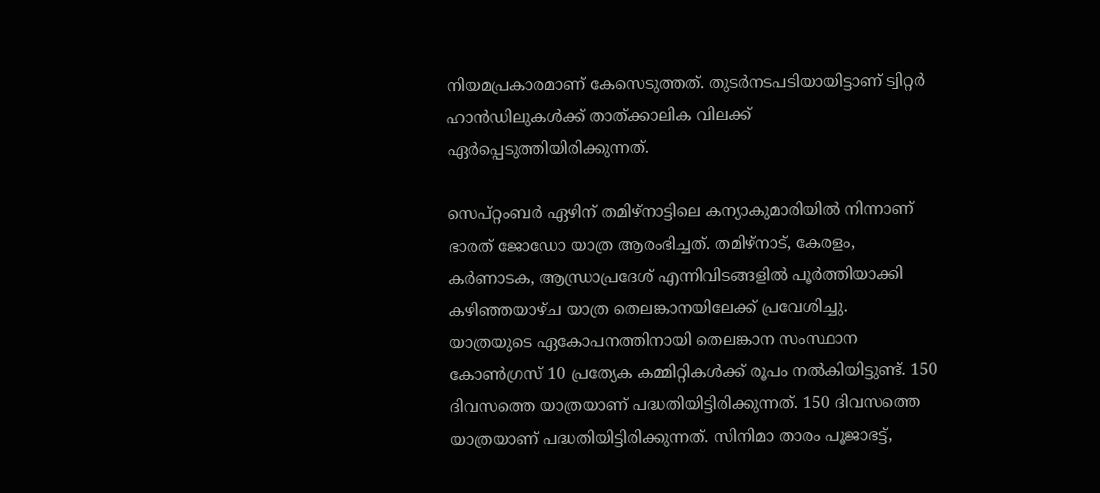നിയമപ്രകാരമാണ് കേസെടുത്തത്. തുടർനടപടിയായിട്ടാണ് ട്വിറ്റർ ഹാൻഡിലുകൾക്ക് താത്ക്കാലിക വിലക്ക് ഏർപ്പെടുത്തിയിരിക്കുന്നത്.

സെപ്റ്റംബർ ഏഴിന് തമിഴ്‌നാട്ടിലെ കന്യാകുമാരിയിൽ നിന്നാണ് ഭാരത് ജോഡോ യാത്ര ആരംഭിച്ചത്. തമിഴ്‌നാട്, കേരളം, കർണാടക, ആന്ധ്രാപ്രദേശ് എന്നിവിടങ്ങളിൽ പൂർത്തിയാക്കി കഴിഞ്ഞയാഴ്ച യാത്ര തെലങ്കാനയിലേക്ക് പ്രവേശിച്ചു.  യാത്രയുടെ ഏകോപനത്തിനായി തെലങ്കാന സംസ്ഥാന കോൺഗ്രസ് 10 പ്രത്യേക കമ്മിറ്റികൾക്ക് രൂപം നൽകിയിട്ടുണ്ട്. 150 ദിവസത്തെ യാത്രയാണ് പദ്ധതിയിട്ടിരിക്കുന്നത്. 150 ദിവസത്തെ യാത്രയാണ് പദ്ധതിയിട്ടിരിക്കുന്നത്. സിനിമാ താരം പൂജാഭട്ട്,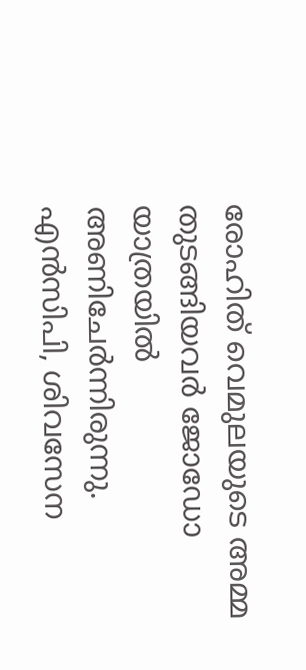രോഹിത് വെമുലയുടെ അമ്മ തുടങ്ങിയവർ ജോഡോ യാത്രയിൽ അണിചേർന്നിരുന്നു.  എൻസിപി, ശിവസേന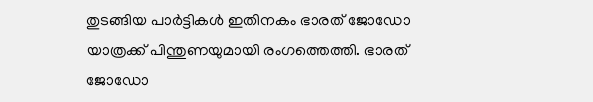തുടങ്ങിയ പാർട്ടികൾ ഇതിനകം ഭാരത് ജോഡോ യാത്രക്ക് പിന്തുണയുമായി രംഗത്തെത്തി. ഭാരത് ജോഡോ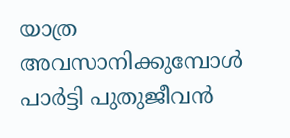യാത്ര അവസാനിക്കുമ്പോൾ പാർട്ടി പുതുജീവൻ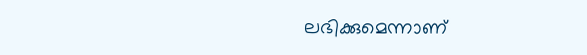ലഭിക്കുമെന്നാണ്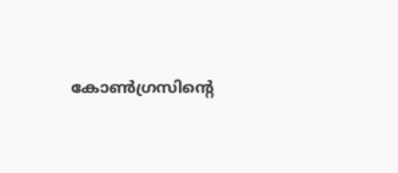കോൺഗ്രസിന്റെ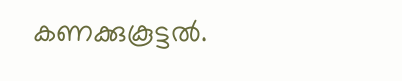കണക്കുകൂട്ടൽ.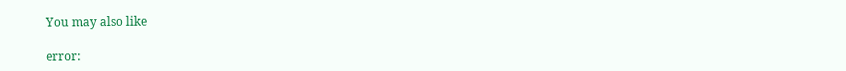You may also like

error: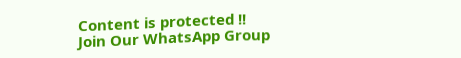Content is protected !!
Join Our WhatsApp Group